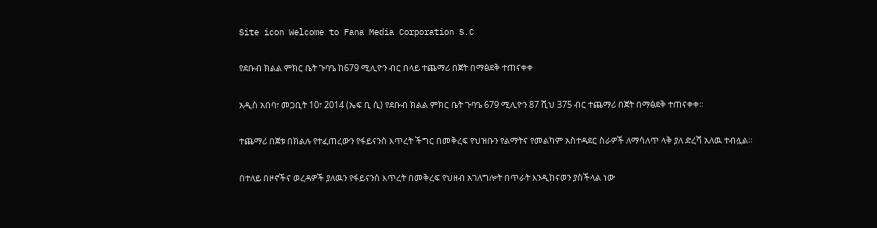Site icon Welcome to Fana Media Corporation S.C

የደቡብ ክልል ምክር ቤት ጉባዔ ከ679 ሚሊዮን ብር በላይ ተጨማሪ በጀት በማፅደቅ ተጠናቀቀ

አዲስ አበባ፣ መጋቢት 10፣ 2014 (ኤፍ ቢ ሲ) የደቡብ ክልል ምክር ቤት ጉባዔ 679 ሚሊዮን 87 ሺህ 375 ብር ተጨማሪ በጀት በማፅደቅ ተጠናቀቀ፡፡

ተጨማሪ በጀቱ በክልሉ የተፈጠረውን የፋይናንስ እጥረት ችግር በመቅረፍ የህዝቡን የልማትና የመልካም አስተዳደር ስራዎች ለማሳለጥ ላቅ ያለ ድረሻ አለዉ ተብሏል።

በተለይ በዞኖችና ወረዳዎች ያለዉን የፋይናንስ እጥረት በመቅረፍ የህዘብ አገለግሎት በጥራት እንዲከናወን ያስችላል ነው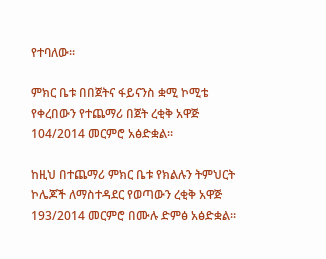የተባለው።

ምክር ቤቱ በበጀትና ፋይናንስ ቋሚ ኮሚቴ የቀረበውን የተጨማሪ በጀት ረቂቅ አዋጅ 104/2014 መርምሮ አፅድቋል።

ከዚህ በተጨማሪ ምክር ቤቱ የክልሉን ትምህርት ኮሌጆች ለማስተዳደር የወጣውን ረቂቅ አዋጅ 193/2014 መርምሮ በሙሉ ድምፅ አፅድቋል።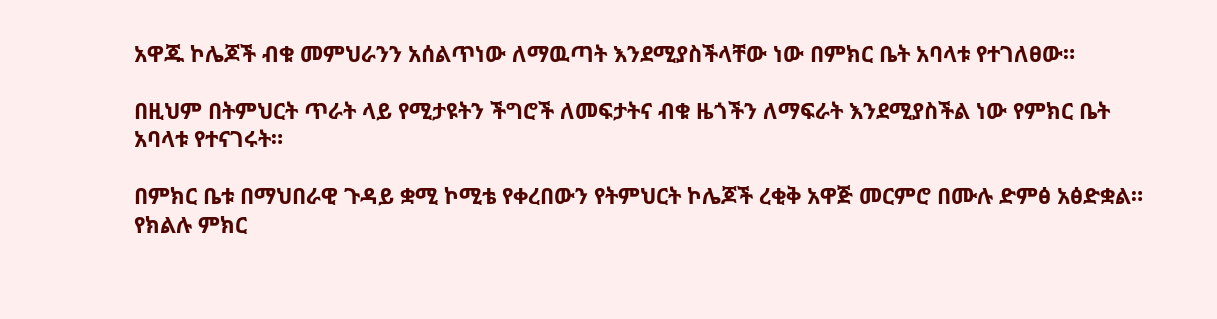አዋጁ ኮሌጆች ብቁ መምህራንን አሰልጥነው ለማዉጣት እንደሚያስችላቸው ነው በምክር ቤት አባላቱ የተገለፀው።

በዚህም በትምህርት ጥራት ላይ የሚታዩትን ችግሮች ለመፍታትና ብቁ ዜጎችን ለማፍራት እንደሚያስችል ነው የምክር ቤት አባላቱ የተናገሩት።

በምክር ቤቱ በማህበራዊ ጉዳይ ቋሚ ኮሚቴ የቀረበውን የትምህርት ኮሌጆች ረቂቅ አዋጅ መርምሮ በሙሉ ድምፅ አፅድቋል።
የክልሉ ምክር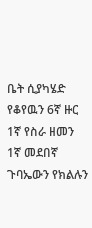ቤት ሲያካሄድ የቆየዉን 6ኛ ዙር 1ኛ የስራ ዘመን 1ኛ መደበኛ ጉባኤውን የክልሉን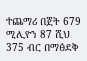ተጨማሪ በጀት 679 ሚሊዮን 87 ሺህ 375 ብር በማፅደቅ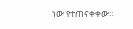ነው የተጠናቀቀው።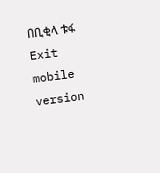በቢቂላ ቱፋ
Exit mobile version